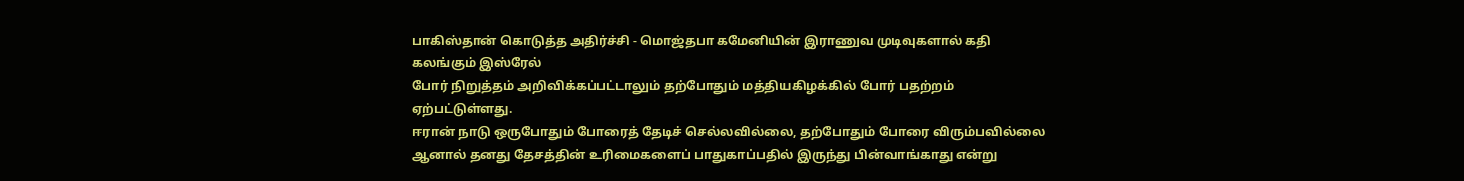பாகிஸ்தான் கொடுத்த அதிர்ச்சி - மொஜ்தபா கமேனியின் இராணுவ முடிவுகளால் கதி கலங்கும் இஸ்ரேல்
போர் நிறுத்தம் அறிவிக்கப்பட்டாலும் தற்போதும் மத்தியகிழக்கில் போர் பதற்றம் ஏற்பட்டுள்ளது.
ஈரான் நாடு ஒருபோதும் போரைத் தேடிச் செல்லவில்லை, தற்போதும் போரை விரும்பவில்லை ஆனால் தனது தேசத்தின் உரிமைகளைப் பாதுகாப்பதில் இருந்து பின்வாங்காது என்று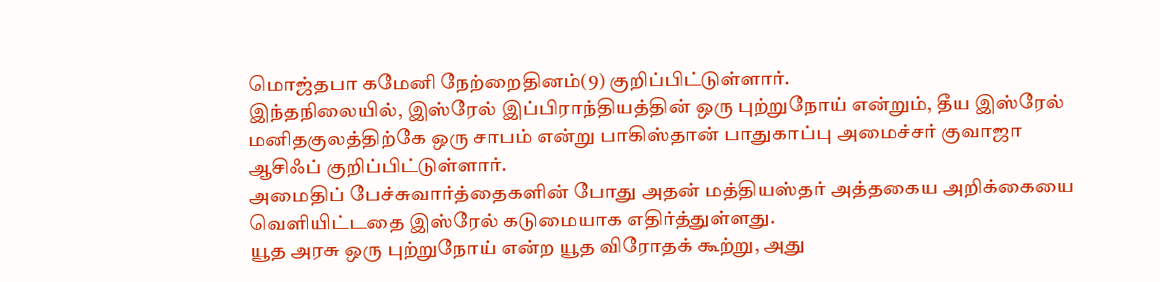மொஜ்தபா கமேனி நேற்றைதினம்(9) குறிப்பிட்டுள்ளார்.
இந்தநிலையில், இஸ்ரேல் இப்பிராந்தியத்தின் ஒரு புற்றுநோய் என்றும், தீய இஸ்ரேல் மனிதகுலத்திற்கே ஒரு சாபம் என்று பாகிஸ்தான் பாதுகாப்பு அமைச்சர் குவாஜா ஆசிஃப் குறிப்பிட்டுள்ளார்.
அமைதிப் பேச்சுவார்த்தைகளின் போது அதன் மத்தியஸ்தர் அத்தகைய அறிக்கையை வெளியிட்டதை இஸ்ரேல் கடுமையாக எதிர்த்துள்ளது.
யூத அரசு ஒரு புற்றுநோய் என்ற யூத விரோதக் கூற்று, அது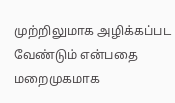முற்றிலுமாக அழிக்கப்பட வேண்டும் என்பதை மறைமுகமாக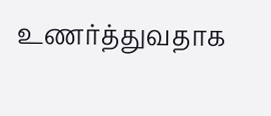உணர்த்துவதாக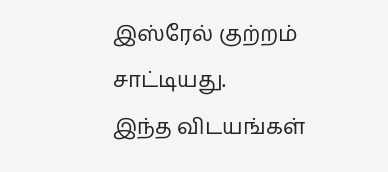இஸ்ரேல் குற்றம் சாட்டியது.
இந்த விடயங்கள்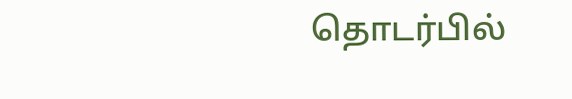தொடர்பில்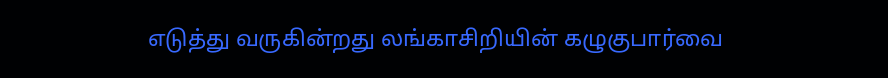எடுத்து வருகின்றது லங்காசிறியின் கழுகுபார்வை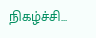நிகழ்ச்சி...